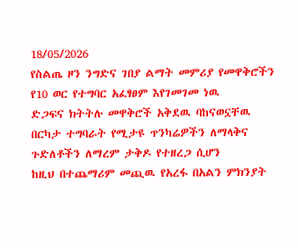18/05/2026
የስልጤ ዞን ንግድና ገበያ ልማት መምሪያ የመዋቅሮችን የ10 ወር የተግባር አፈፃፀም እየገመገመ ነዉ
ድጋፍና ክትትሉ መዋቅሮች አቅደዉ ባከናወኗቸዉ በርካታ ተግባራት የሚታዩ ጥንካሬዎችን ለማላቅና ጉድለቶችን ለማረም ታቅዶ የተዘረጋ ሲሆን
ከዚህ በተጨማሪም መጪዉ የአረፋ በአልን ምክንያት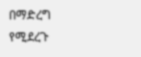በማድረግ የሚደረጉ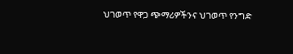ህገወጥ የዋጋ ጭማሪዎችንና ህገወጥ የንግድ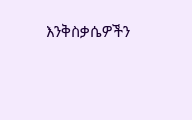እንቅስቃሴዎችን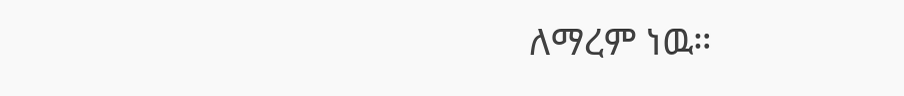ለማረም ነዉ።